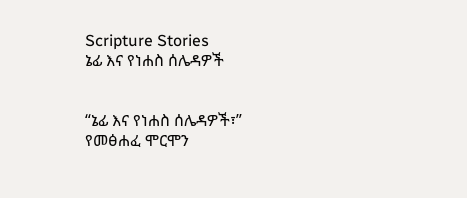Scripture Stories
ኔፊ እና የነሐስ ሰሌዳዎች


“ኔፊ እና የነሐስ ሰሌዳዎች፣” የመፅሐፈ ሞርሞን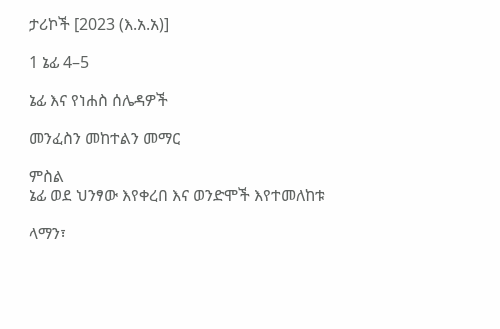ታሪኮች [2023 (እ.አ.አ)]

1 ኔፊ 4–5

ኔፊ እና የነሐስ ሰሌዳዎች

መንፈስን መከተልን መማር

ምስል
ኔፊ ወደ ህንፃው እየቀረበ እና ወንድሞች እየተመለከቱ

ላማን፣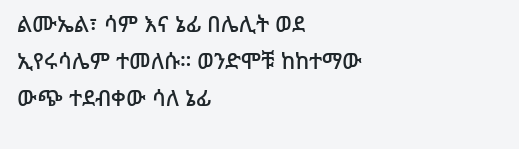ልሙኤል፣ ሳም እና ኔፊ በሌሊት ወደ ኢየሩሳሌም ተመለሱ። ወንድሞቹ ከከተማው ውጭ ተደብቀው ሳለ ኔፊ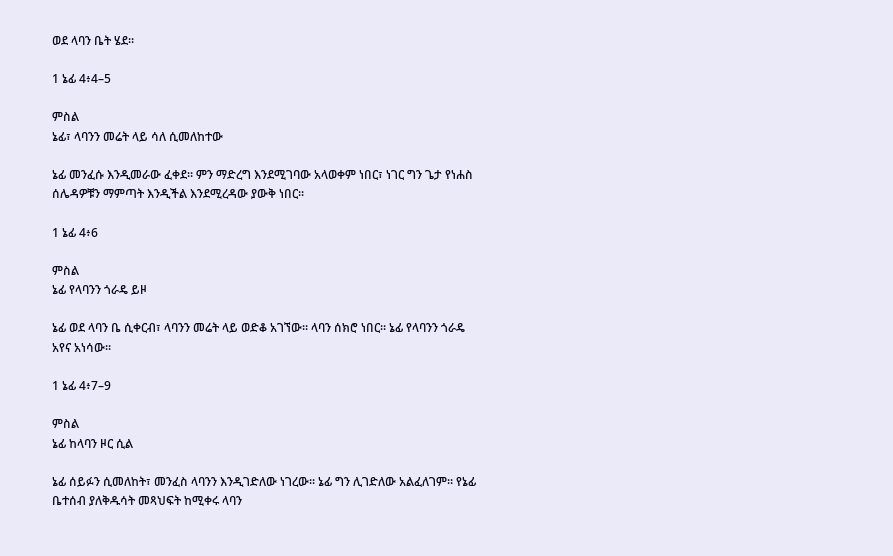ወደ ላባን ቤት ሄደ።

1 ኔፊ 4፥4–5

ምስል
ኔፊ፣ ላባንን መሬት ላይ ሳለ ሲመለከተው

ኔፊ መንፈሱ እንዲመራው ፈቀደ። ምን ማድረግ እንደሚገባው አላወቀም ነበር፣ ነገር ግን ጌታ የነሐስ ሰሌዳዎቹን ማምጣት እንዲችል እንደሚረዳው ያውቅ ነበር።

1 ኔፊ 4፥6

ምስል
ኔፊ የላባንን ጎራዴ ይዞ

ኔፊ ወደ ላባን ቤ ሲቀርብ፣ ላባንን መሬት ላይ ወድቆ አገኘው። ላባን ሰክሮ ነበር። ኔፊ የላባንን ጎራዴ አየና አነሳው።

1 ኔፊ 4፥7–9

ምስል
ኔፊ ከላባን ዞር ሲል

ኔፊ ሰይፉን ሲመለከት፣ መንፈስ ላባንን እንዲገድለው ነገረው። ኔፊ ግን ሊገድለው አልፈለገም። የኔፊ ቤተሰብ ያለቅዱሳት መጻህፍት ከሚቀሩ ላባን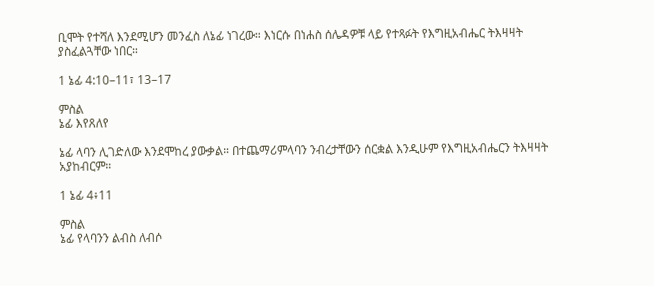ቢሞት የተሻለ እንደሚሆን መንፈስ ለኔፊ ነገረው። እነርሱ በነሐስ ሰሌዳዎቹ ላይ የተጻፉት የእግዚአብሔር ትእዛዛት ያስፈልጓቸው ነበር።

1 ኔፊ 4:10–11፣ 13–17

ምስል
ኔፊ እየጸለየ

ኔፊ ላባን ሊገድለው እንደሞከረ ያውቃል። በተጨማሪምላባን ንብረታቸውን ሰርቋል እንዲሁም የእግዚአብሔርን ትእዛዛት አያከብርም።

1 ኔፊ 4፥11

ምስል
ኔፊ የላባንን ልብስ ለብሶ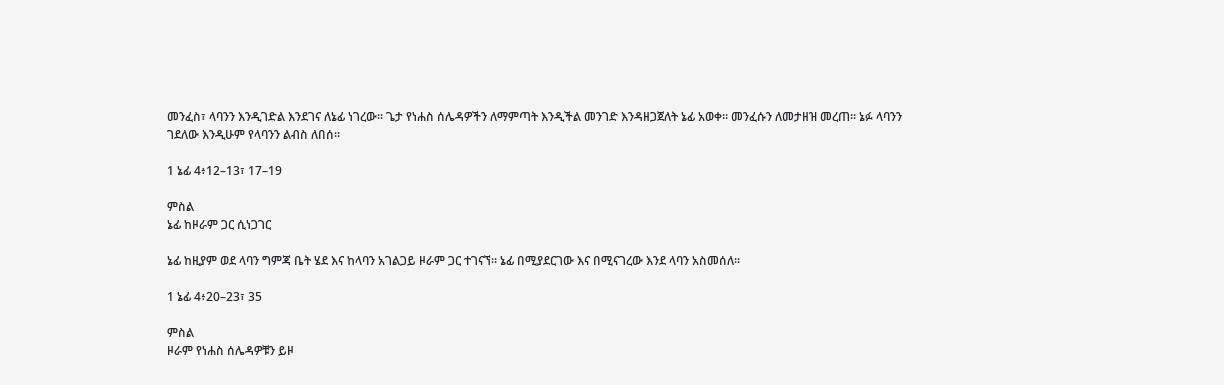መንፈስ፣ ላባንን እንዲገድል እንደገና ለኔፊ ነገረው። ጌታ የነሐስ ሰሌዳዎችን ለማምጣት እንዲችል መንገድ እንዳዘጋጀለት ኔፊ አወቀ። መንፈሱን ለመታዘዝ መረጠ። ኔፉ ላባንን ገደለው እንዲሁም የላባንን ልብስ ለበሰ።

1 ኔፊ 4፥12–13፣ 17–19

ምስል
ኔፊ ከዞራም ጋር ሲነጋገር

ኔፊ ከዚያም ወደ ላባን ግምጃ ቤት ሄደ እና ከላባን አገልጋይ ዞራም ጋር ተገናኘ። ኔፊ በሚያደርገው እና በሚናገረው እንደ ላባን አስመሰለ።

1 ኔፊ 4፥20–23፣ 35

ምስል
ዞራም የነሐስ ሰሌዳዎቹን ይዞ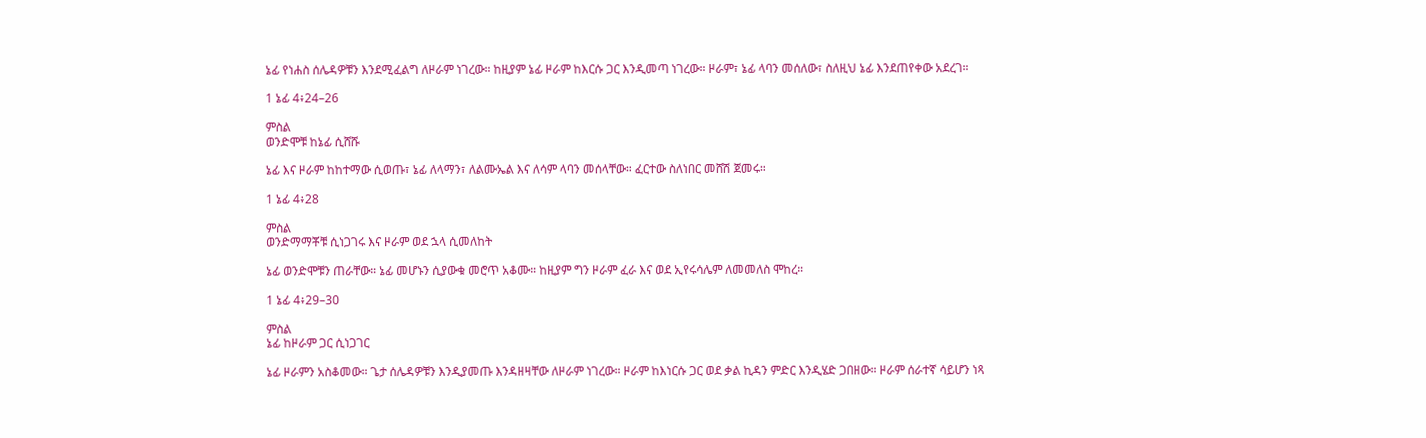ኔፊ የነሐስ ሰሌዳዎቹን እንደሚፈልግ ለዞራም ነገረው። ከዚያም ኔፊ ዞራም ከእርሱ ጋር እንዲመጣ ነገረው። ዞራም፣ ኔፊ ላባን መሰለው፣ ስለዚህ ኔፊ እንደጠየቀው አደረገ።

1 ኔፊ 4፥24–26

ምስል
ወንድሞቹ ከኔፊ ሲሸሹ

ኔፊ እና ዞራም ከከተማው ሲወጡ፣ ኔፊ ለላማን፣ ለልሙኤል እና ለሳም ላባን መሰላቸው። ፈርተው ስለነበር መሸሽ ጀመሩ።

1 ኔፊ 4፥28

ምስል
ወንድማማቾቹ ሲነጋገሩ እና ዞራም ወደ ኋላ ሲመለከት

ኔፊ ወንድሞቹን ጠራቸው። ኔፊ መሆኑን ሲያውቁ መሮጥ አቆሙ። ከዚያም ግን ዞራም ፈራ እና ወደ ኢየሩሳሌም ለመመለስ ሞከረ።

1 ኔፊ 4፥29–30

ምስል
ኔፊ ከዞራም ጋር ሲነጋገር

ኔፊ ዞራምን አስቆመው። ጌታ ሰሌዳዎቹን እንዲያመጡ እንዳዘዛቸው ለዞራም ነገረው። ዞራም ከእነርሱ ጋር ወደ ቃል ኪዳን ምድር እንዲሄድ ጋበዘው። ዞራም ሰራተኛ ሳይሆን ነጻ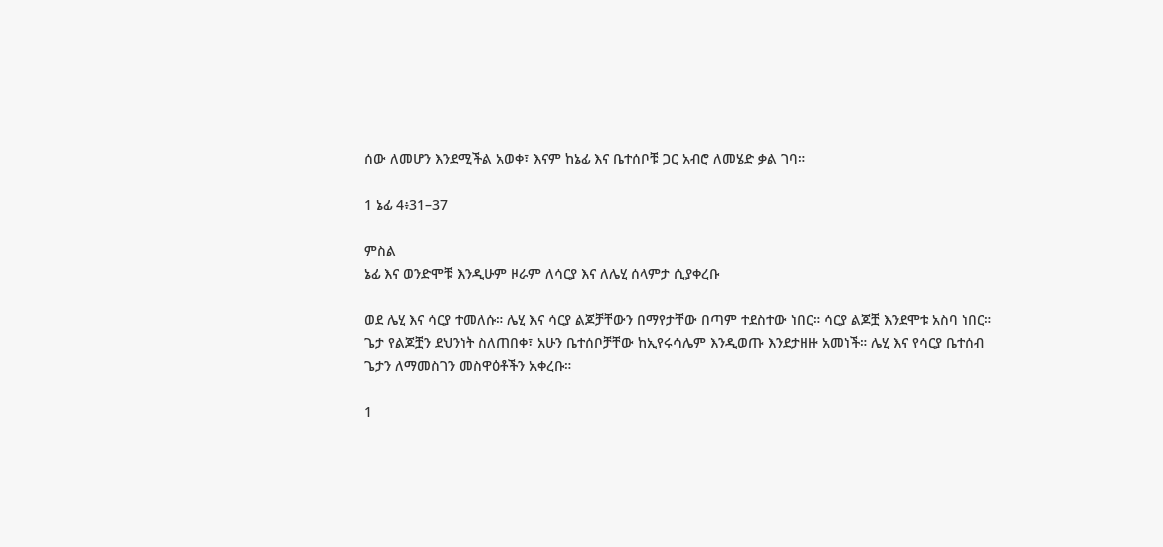ሰው ለመሆን እንደሚችል አወቀ፣ እናም ከኔፊ እና ቤተሰቦቹ ጋር አብሮ ለመሄድ ቃል ገባ።

1 ኔፊ 4፥31–37

ምስል
ኔፊ እና ወንድሞቹ እንዲሁም ዞራም ለሳርያ እና ለሌሂ ሰላምታ ሲያቀረቡ

ወደ ሌሂ እና ሳርያ ተመለሱ። ሌሂ እና ሳርያ ልጆቻቸውን በማየታቸው በጣም ተደስተው ነበር። ሳርያ ልጆቿ እንደሞቱ አስባ ነበር። ጌታ የልጆቿን ደህንነት ስለጠበቀ፣ አሁን ቤተሰቦቻቸው ከኢየሩሳሌም እንዲወጡ እንደታዘዙ አመነች። ሌሂ እና የሳርያ ቤተሰብ ጌታን ለማመስገን መስዋዕቶችን አቀረቡ።

1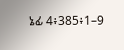ኔፊ 4፥385፥1–9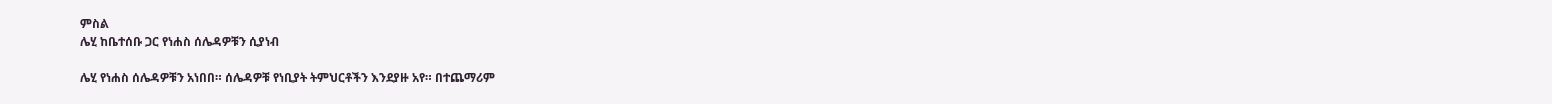ምስል
ሌሂ ከቤተሰቡ ጋር የነሐስ ሰሌዳዎቹን ሲያነብ

ሌሂ የነሐስ ሰሌዳዎቹን አነበበ። ሰሌዳዎቹ የነቢያት ትምህርቶችን እንደያዙ አየ። በተጨማሪም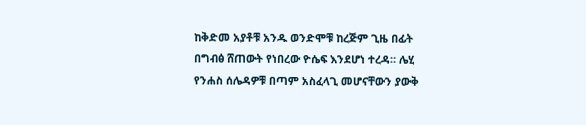ከቅድመ አያቶቹ አንዱ ወንድሞቹ ከረጅም ጊዜ በፊት በግብፅ ሸጠውት የነበረው ዮሴፍ እንደሆነ ተረዳ። ሌሂ የንሐስ ሰሌዳዎቹ በጣም አስፈላጊ መሆናቸውን ያውቅ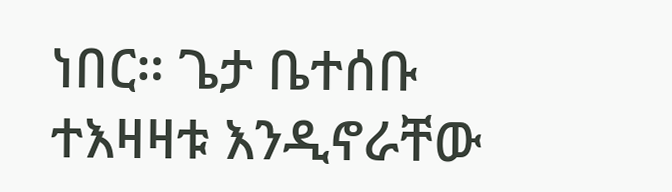ነበር። ጌታ ቤተሰቡ ተእዛዛቱ እንዲኖራቸው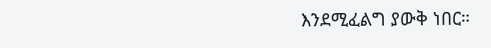እንደሚፈልግ ያውቅ ነበር።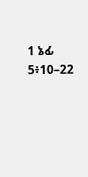1 ኔፊ 5፥10–22